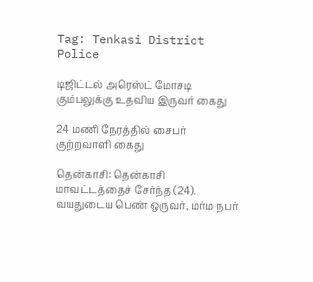Tag: Tenkasi District Police

டிஜிட்டல் அரெஸ்ட் மோசடி கும்பலுக்கு உதவிய இருவர் கைது

24 மணி நேரத்தில் சைபர் குற்றவாளி கைது

தென்காசி: தென்காசி மாவட்டத்தைச் சேர்ந்த (24). வயதுடைய பெண் ஒருவர், மர்ம நபர்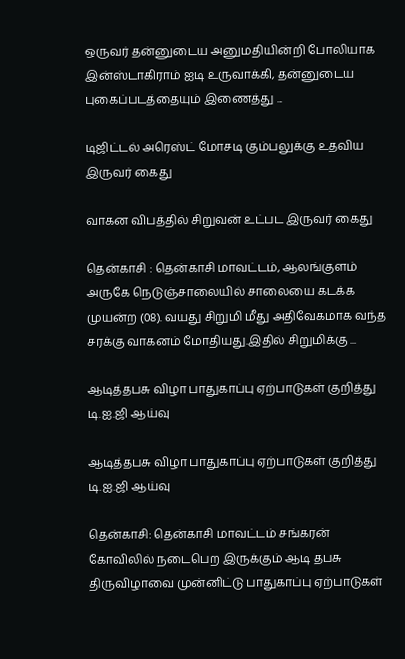ஒருவர் தன்னுடைய அனுமதியின்றி போலியாக இன்ஸ்டாகிராம் ஐடி உருவாக்கி, தன்னுடைய புகைப்படத்தையும் இணைத்து ...

டிஜிட்டல் அரெஸ்ட் மோசடி கும்பலுக்கு உதவிய இருவர் கைது

வாகன விபத்தில் சிறுவன் உட்பட இருவர் கைது

தென்காசி : தென்காசி மாவட்டம், ஆலங்குளம் அருகே நெடுஞ்சாலையில் சாலையை கடக்க முயன்ற (08). வயது சிறுமி மீது அதிவேகமாக வந்த சரக்கு வாகனம் மோதியது.இதில் சிறுமிக்கு ...

ஆடித்தபசு விழா பாதுகாப்பு ஏற்பாடுகள் குறித்து டி.ஐ.ஜி ஆய்வு

ஆடித்தபசு விழா பாதுகாப்பு ஏற்பாடுகள் குறித்து டி.ஐ.ஜி ஆய்வு

தென்காசி: தென்காசி மாவட்டம் சங்கரன் கோவிலில் நடைபெற இருக்கும் ஆடி தபசு திருவிழாவை முன்னிட்டு பாதுகாப்பு ஏற்பாடுகள்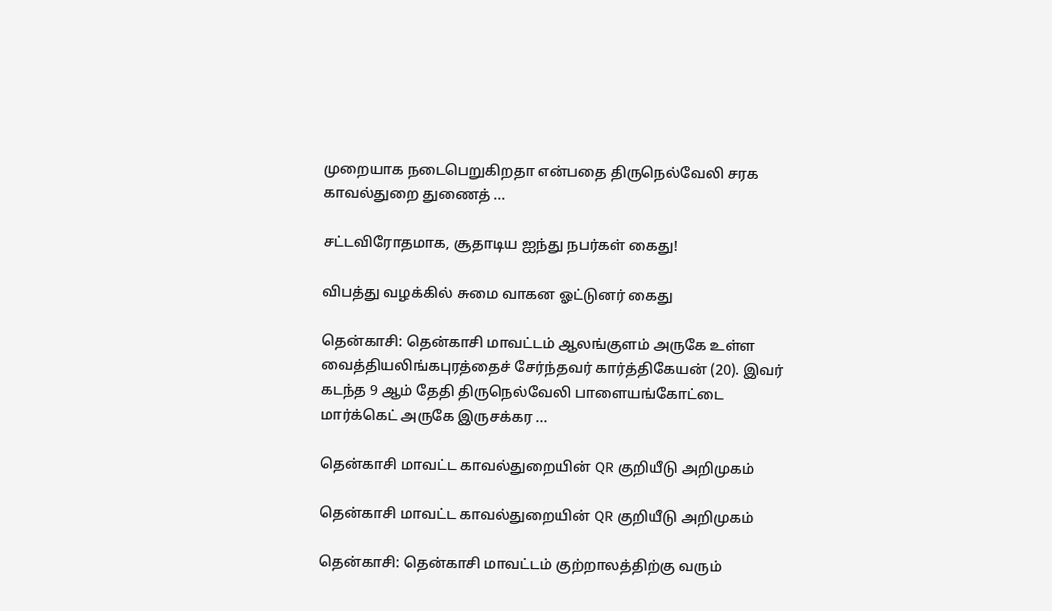முறையாக நடைபெறுகிறதா என்பதை திருநெல்வேலி சரக காவல்துறை துணைத் ...

சட்டவிரோதமாக, சூதாடிய ஐந்து நபர்கள் கைது!

விபத்து வழக்கில் சுமை வாகன ஓட்டுனர் கைது

தென்காசி: தென்காசி மாவட்டம் ஆலங்குளம் அருகே உள்ள வைத்தியலிங்கபுரத்தைச் சேர்ந்தவர் கார்த்திகேயன் (20). இவர் கடந்த 9 ஆம் தேதி திருநெல்வேலி பாளையங்கோட்டை மார்க்கெட் அருகே இருசக்கர ...

தென்காசி மாவட்ட காவல்துறையின் QR குறியீடு அறிமுகம்

தென்காசி மாவட்ட காவல்துறையின் QR குறியீடு அறிமுகம்

தென்காசி: தென்காசி மாவட்டம் குற்றாலத்திற்கு வரும்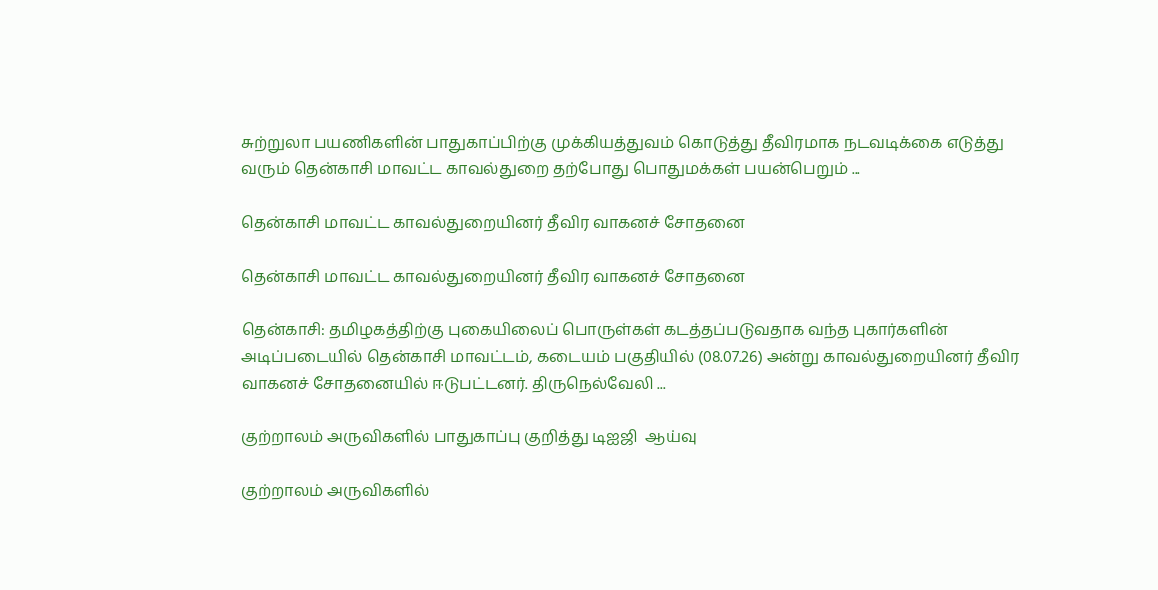சுற்றுலா பயணிகளின் பாதுகாப்பிற்கு முக்கியத்துவம் கொடுத்து தீவிரமாக நடவடிக்கை எடுத்து வரும் தென்காசி மாவட்ட காவல்துறை தற்போது பொதுமக்கள் பயன்பெறும் ...

தென்காசி மாவட்ட காவல்துறையினர் தீவிர வாகனச் சோதனை

தென்காசி மாவட்ட காவல்துறையினர் தீவிர வாகனச் சோதனை

தென்காசி: தமிழகத்திற்கு புகையிலைப் பொருள்கள் கடத்தப்படுவதாக வந்த புகார்களின் அடிப்படையில் தென்காசி மாவட்டம், கடையம் பகுதியில் (08.07.26) அன்று காவல்துறையினர் தீவிர வாகனச் சோதனையில் ஈடுபட்டனர். திருநெல்வேலி ...

குற்றாலம் அருவிகளில் பாதுகாப்பு குறித்து டிஐஜி  ஆய்வு

குற்றாலம் அருவிகளில்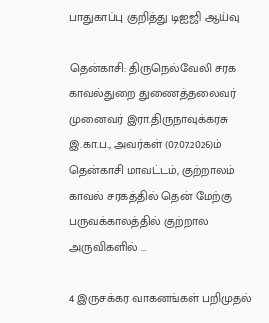பாதுகாப்பு குறித்து டிஐஜி ஆய்வு

தென்காசி: திருநெல்வேலி சரக காவல்துறை துணைத்தலைவர் முனைவர் இரா.திருநாவுக்கரசு இ.கா.ப., அவர்கள் (07.07.2026)ம் தென்காசி மாவட்டம், குற்றாலம் காவல் சரகத்தில் தென் மேற்கு பருவக்காலத்தில் குற்றால அருவிகளில் ...

4 இருசக்கர வாகனங்கள் பறிமுதல்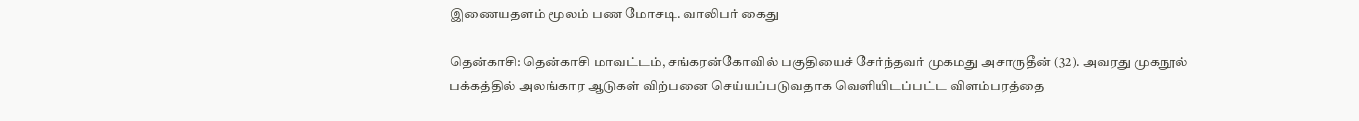இணையதளம் மூலம் பண மோசடி. வாலிபர் கைது

தென்காசி: தென்காசி மாவட்டம், சங்கரன்கோவில் பகுதியைச் சேர்ந்தவர் முகமது அசாருதீன் (32). அவரது முகநூல் பக்கத்தில் அலங்கார ஆடுகள் விற்பனை செய்யப்படுவதாக வெளியிடப்பட்ட விளம்பரத்தை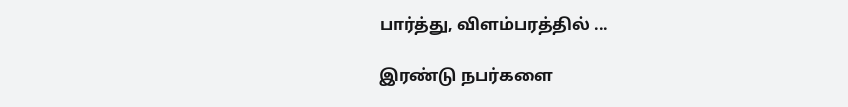பார்த்து, விளம்பரத்தில் ...

இரண்டு நபர்களை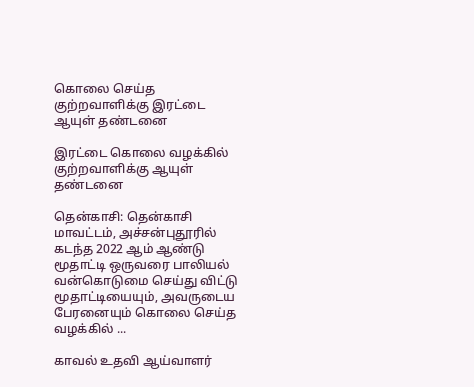கொலை செய்த குற்றவாளிக்கு இரட்டை ஆயுள் தண்டனை

இரட்டை கொலை வழக்கில் குற்றவாளிக்கு ஆயுள் தண்டனை

தென்காசி: தென்காசி மாவட்டம், அச்சன்புதூரில் கடந்த 2022 ஆம் ஆண்டு மூதாட்டி ஒருவரை பாலியல் வன்கொடுமை செய்து விட்டு மூதாட்டியையும், அவருடைய பேரனையும் கொலை செய்த வழக்கில் ...

காவல் உதவி ஆய்வாளர்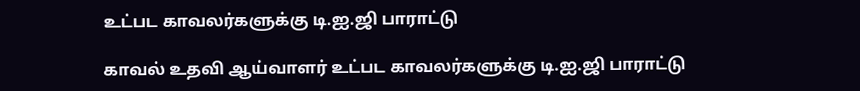உட்பட காவலர்களுக்கு டி.ஐ.ஜி பாராட்டு

காவல் உதவி ஆய்வாளர் உட்பட காவலர்களுக்கு டி.ஐ.ஜி பாராட்டு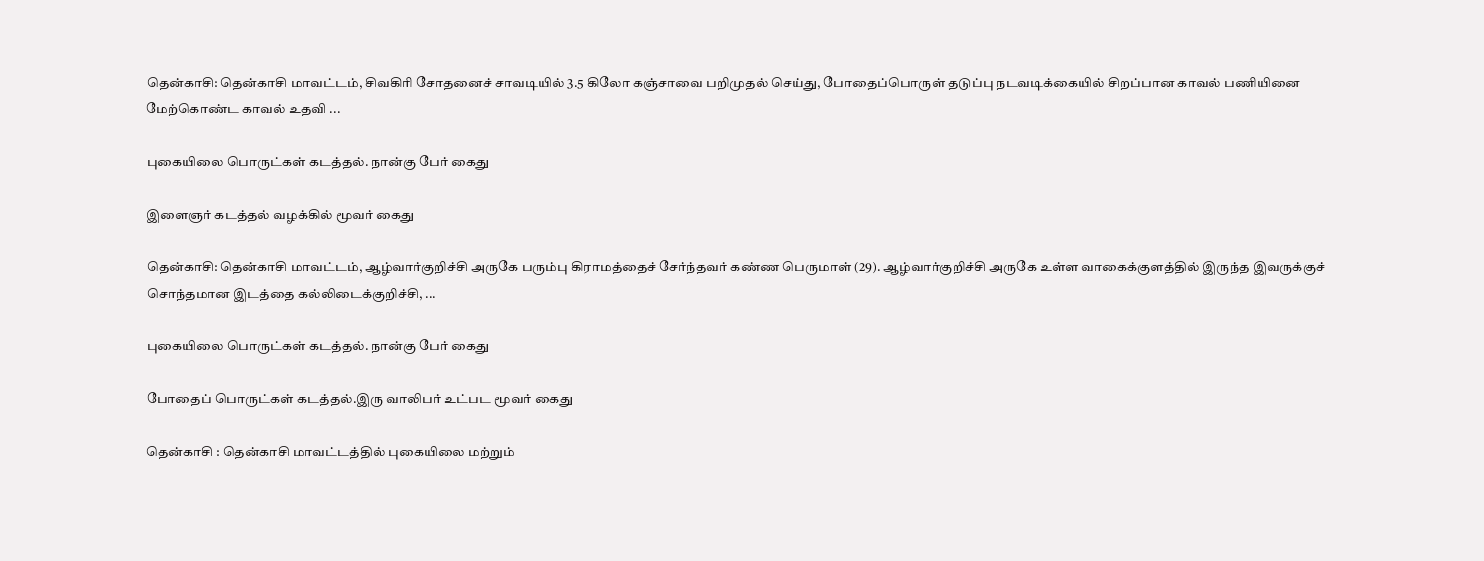தென்காசி: தென்காசி மாவட்டம், சிவகிரி சோதனைச் சாவடியில் 3.5 கிலோ கஞ்சாவை பறிமுதல் செய்து, போதைப்பொருள் தடுப்பு நடவடிக்கையில் சிறப்பான காவல் பணியினை மேற்கொண்ட காவல் உதவி ...

புகையிலை பொருட்கள் கடத்தல். நான்கு பேர் கைது

இளைஞர் கடத்தல் வழக்கில் மூவர் கைது

தென்காசி: தென்காசி மாவட்டம், ஆழ்வார்குறிச்சி அருகே பரும்பு கிராமத்தைச் சேர்ந்தவர் கண்ண பெருமாள் (29). ஆழ்வார்குறிச்சி அருகே உள்ள வாகைக்குளத்தில் இருந்த இவருக்குச் சொந்தமான இடத்தை கல்லிடைக்குறிச்சி, ...

புகையிலை பொருட்கள் கடத்தல். நான்கு பேர் கைது

போதைப் பொருட்கள் கடத்தல்.இரு வாலிபர் உட்பட மூவர் கைது

தென்காசி : தென்காசி மாவட்டத்தில் புகையிலை மற்றும்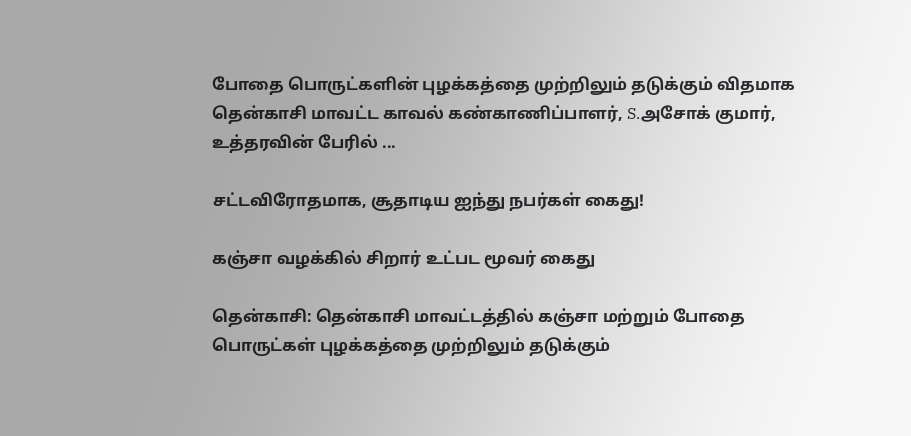போதை பொருட்களின் புழக்கத்தை முற்றிலும் தடுக்கும் விதமாக தென்காசி மாவட்ட காவல் கண்காணிப்பாளர், S.அசோக் குமார், உத்தரவின் பேரில் ...

சட்டவிரோதமாக, சூதாடிய ஐந்து நபர்கள் கைது!

கஞ்சா வழக்கில் சிறார் உட்பட மூவர் கைது

தென்காசி: தென்காசி மாவட்டத்தில் கஞ்சா மற்றும் போதை பொருட்கள் புழக்கத்தை முற்றிலும் தடுக்கும்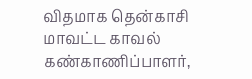விதமாக தென்காசி மாவட்ட காவல் கண்காணிப்பாளர்,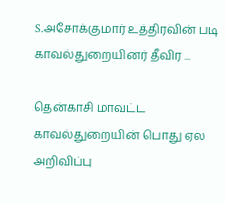S.அசோக்குமார் உத்திரவின் படி காவல்துறையினர் தீவிர ...

தென்காசி மாவட்ட காவல்துறையின் பொது ஏல அறிவிப்பு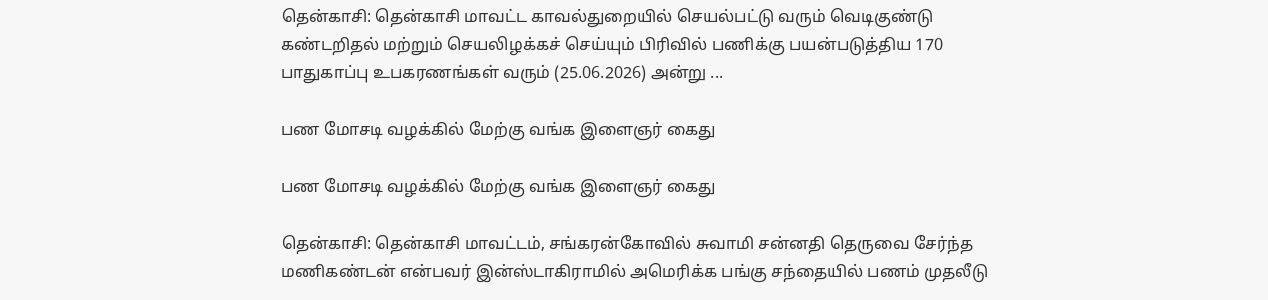தென்காசி: தென்காசி மாவட்ட காவல்துறையில் செயல்பட்டு வரும் வெடிகுண்டு கண்டறிதல் மற்றும் செயலிழக்கச் செய்யும் பிரிவில் பணிக்கு பயன்படுத்திய 170 பாதுகாப்பு உபகரணங்கள் வரும் (25.06.2026) அன்று ...

பண மோசடி வழக்கில் மேற்கு வங்க இளைஞர் கைது

பண மோசடி வழக்கில் மேற்கு வங்க இளைஞர் கைது

தென்காசி: தென்காசி மாவட்டம், சங்கரன்கோவில் சுவாமி சன்னதி தெருவை சேர்ந்த மணிகண்டன் என்பவர் இன்ஸ்டாகிராமில் அமெரிக்க பங்கு சந்தையில் பணம் முதலீடு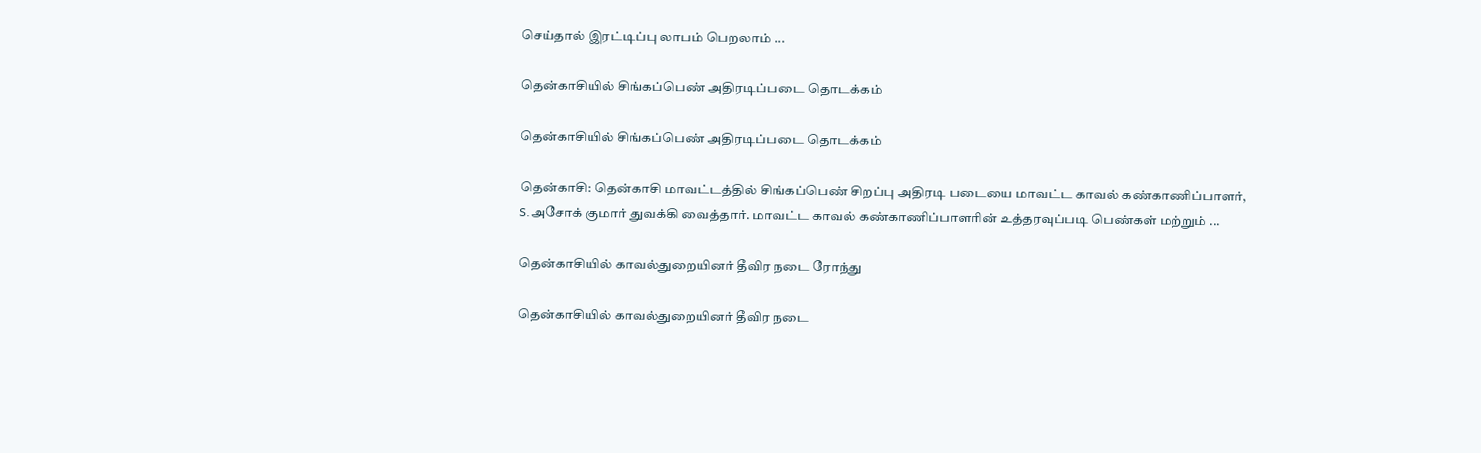செய்தால் இரட்டிப்பு லாபம் பெறலாம் ...

தென்காசியில் சிங்கப்பெண் அதிரடிப்படை தொடக்கம்

தென்காசியில் சிங்கப்பெண் அதிரடிப்படை தொடக்கம்

தென்காசி: தென்காசி மாவட்டத்தில் சிங்கப்பெண் சிறப்பு அதிரடி படையை மாவட்ட காவல் கண்காணிப்பாளர், S.அசோக் குமார் துவக்கி வைத்தார். மாவட்ட காவல் கண்காணிப்பாளரின் உத்தரவுப்படி பெண்கள் மற்றும் ...

தென்காசியில் காவல்துறையினர் தீவிர நடை ரோந்து

தென்காசியில் காவல்துறையினர் தீவிர நடை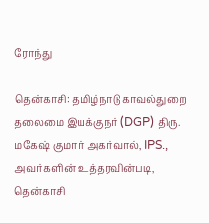ரோந்து

தென்காசி: தமிழ்நாடு காவல்துறை தலைமை இயக்குநர் (DGP) திரு. மகேஷ் குமார் அகர்வால், IPS., அவர்களின் உத்தரவின்படி, தென்காசி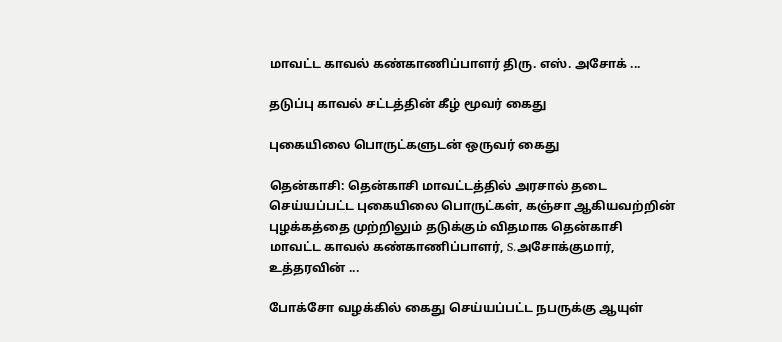மாவட்ட காவல் கண்காணிப்பாளர் திரு. எஸ். அசோக் ...

தடுப்பு காவல் சட்டத்தின் கீழ் மூவர் கைது

புகையிலை பொருட்களுடன் ஒருவர் கைது

தென்காசி: தென்காசி மாவட்டத்தில் அரசால் தடை செய்யப்பட்ட புகையிலை பொருட்கள், கஞ்சா ஆகியவற்றின் புழக்கத்தை முற்றிலும் தடுக்கும் விதமாக தென்காசி மாவட்ட காவல் கண்காணிப்பாளர், S.அசோக்குமார், உத்தரவின் ...

போக்சோ வழக்கில் கைது செய்யப்பட்ட நபருக்கு ஆயுள்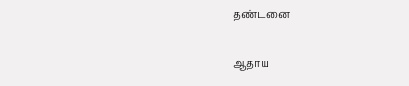தண்டனை

ஆதாய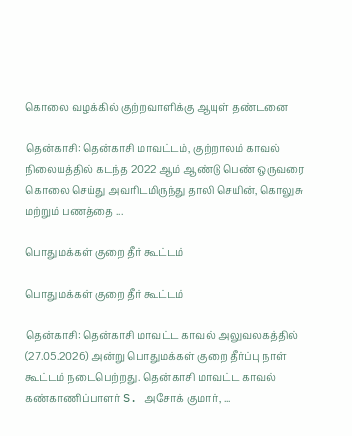கொலை வழக்கில் குற்றவாளிக்கு ஆயுள் தண்டனை

தென்காசி: தென்காசி மாவட்டம், குற்றாலம் காவல் நிலையத்தில் கடந்த 2022 ஆம் ஆண்டு பெண் ஒருவரை கொலை செய்து அவரிடமிருந்து தாலி செயின், கொலுசு மற்றும் பணத்தை ...

பொதுமக்கள் குறை தீர் கூட்டம்

பொதுமக்கள் குறை தீர் கூட்டம்

தென்காசி: தென்காசி மாவட்ட காவல் அலுவலகத்தில் (27.05.2026) அன்று பொதுமக்கள் குறை தீர்ப்பு நாள் கூட்டம் நடைபெற்றது. தென்காசி மாவட்ட காவல் கண்காணிப்பாளர் S. அசோக் குமார், ...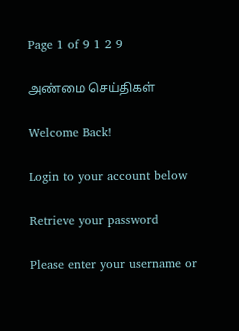Page 1 of 9 1 2 9

அண்மை செய்திகள்

Welcome Back!

Login to your account below

Retrieve your password

Please enter your username or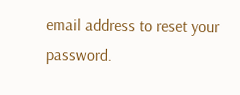email address to reset your password.